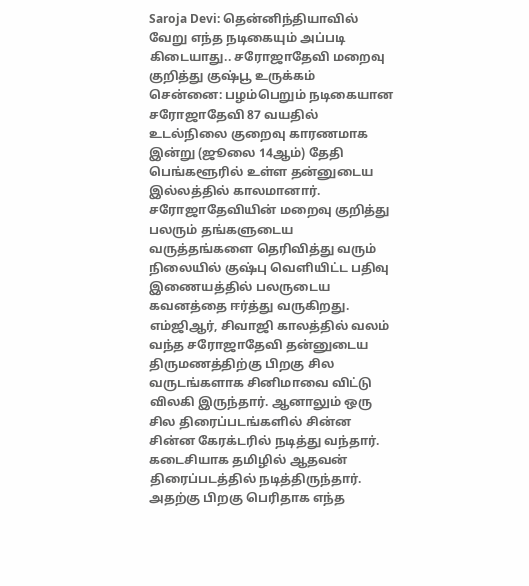Saroja Devi: தென்னிந்தியாவில் வேறு எந்த நடிகையும் அப்படி கிடையாது.. சரோஜாதேவி மறைவு குறித்து குஷ்பூ உருக்கம்
சென்னை: பழம்பெறும் நடிகையான சரோஜாதேவி 87 வயதில் உடல்நிலை குறைவு காரணமாக இன்று (ஜூலை 14ஆம்) தேதி பெங்களூரில் உள்ள தன்னுடைய இல்லத்தில் காலமானார். சரோஜாதேவியின் மறைவு குறித்து பலரும் தங்களுடைய வருத்தங்களை தெரிவித்து வரும் நிலையில் குஷ்பு வெளியிட்ட பதிவு இணையத்தில் பலருடைய கவனத்தை ஈர்த்து வருகிறது.
எம்ஜிஆர், சிவாஜி காலத்தில் வலம் வந்த சரோஜாதேவி தன்னுடைய திருமணத்திற்கு பிறகு சில வருடங்களாக சினிமாவை விட்டு விலகி இருந்தார். ஆனாலும் ஒரு சில திரைப்படங்களில் சின்ன சின்ன கேரக்டரில் நடித்து வந்தார். கடைசியாக தமிழில் ஆதவன் திரைப்படத்தில் நடித்திருந்தார். அதற்கு பிறகு பெரிதாக எந்த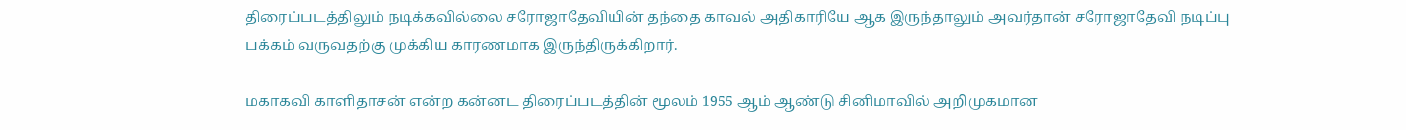திரைப்படத்திலும் நடிக்கவில்லை சரோஜாதேவியின் தந்தை காவல் அதிகாரியே ஆக இருந்தாலும் அவர்தான் சரோஜாதேவி நடிப்பு பக்கம் வருவதற்கு முக்கிய காரணமாக இருந்திருக்கிறார்.

மகாகவி காளிதாசன் என்ற கன்னட திரைப்படத்தின் மூலம் 1955 ஆம் ஆண்டு சினிமாவில் அறிமுகமான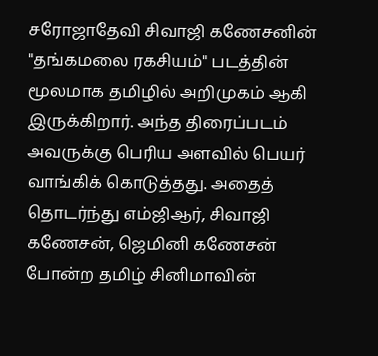சரோஜாதேவி சிவாஜி கணேசனின் "தங்கமலை ரகசியம்" படத்தின் மூலமாக தமிழில் அறிமுகம் ஆகி இருக்கிறார். அந்த திரைப்படம் அவருக்கு பெரிய அளவில் பெயர் வாங்கிக் கொடுத்தது. அதைத் தொடர்ந்து எம்ஜிஆர், சிவாஜி கணேசன், ஜெமினி கணேசன் போன்ற தமிழ் சினிமாவின்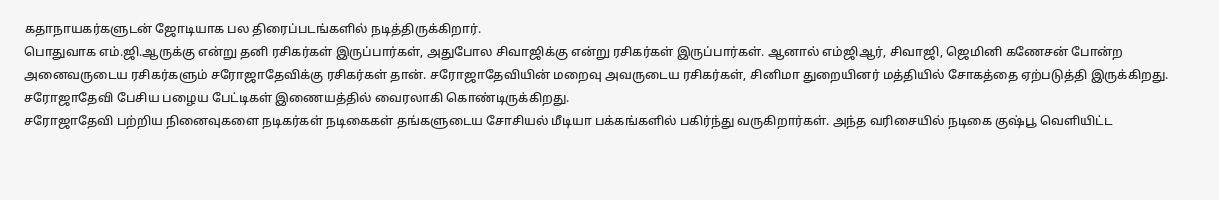கதாநாயகர்களுடன் ஜோடியாக பல திரைப்படங்களில் நடித்திருக்கிறார்.
பொதுவாக எம்.ஜி.ஆருக்கு என்று தனி ரசிகர்கள் இருப்பார்கள், அதுபோல சிவாஜிக்கு என்று ரசிகர்கள் இருப்பார்கள். ஆனால் எம்ஜிஆர், சிவாஜி, ஜெமினி கணேசன் போன்ற அனைவருடைய ரசிகர்களும் சரோஜாதேவிக்கு ரசிகர்கள் தான். சரோஜாதேவியின் மறைவு அவருடைய ரசிகர்கள், சினிமா துறையினர் மத்தியில் சோகத்தை ஏற்படுத்தி இருக்கிறது. சரோஜாதேவி பேசிய பழைய பேட்டிகள் இணையத்தில் வைரலாகி கொண்டிருக்கிறது.
சரோஜாதேவி பற்றிய நினைவுகளை நடிகர்கள் நடிகைகள் தங்களுடைய சோசியல் மீடியா பக்கங்களில் பகிர்ந்து வருகிறார்கள். அந்த வரிசையில் நடிகை குஷ்பூ வெளியிட்ட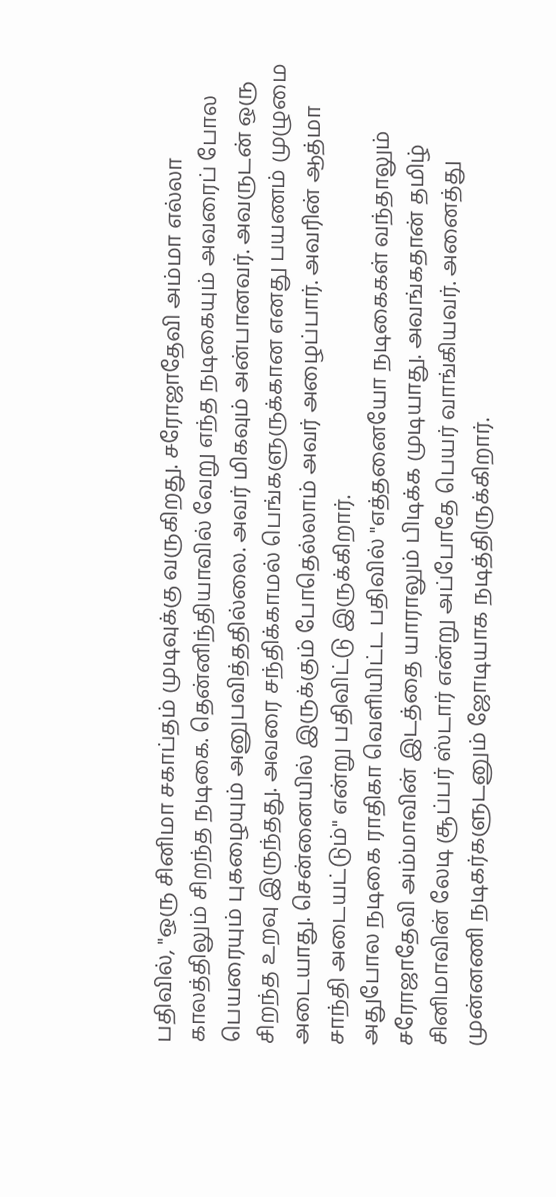பதிவில், "ஒரு சினிமா சகாப்தம் முடிவுக்கு வருகிறது. சரோஜாதேவி அம்மா எல்லா காலத்திலும் சிறந்த நடிகை. தென்னிந்தியாவில் வேறு எந்த நடிகையும் அவரைப் போல பெயரையும் புகழையும் அனுபவித்ததில்லை. அவர் மிகவும் அன்பானவர். அவருடன் ஒரு சிறந்த உறவு இருந்தது. அவரை சந்திக்காமல் பெங்களுருக்கான எனது பயணம் முழுமை அடையாது. சென்னையில் இருக்கும் போதெல்லாம் அவர் அழைப்பார். அவரின் ஆத்மா சாந்தி அடையட்டும்" என்று பதிவிட்டு இருக்கிறார்.
அதுபோல நடிகை ராதிகா வெளியிட்ட பதிவில் "எத்தனையோ நடிகைகள் வந்தாலும் சரோஜாதேவி அம்மாவின் இடத்தை யாராலும் பிடிக்க முடியாது. அவங்கதான் தமிழ் சினிமாவின் லேடி சூப்பர் ஸ்டார் என்று அப்போதே பெயர் வாங்கியவர். அனைத்து முன்னணி நடிகர்களுடனும் ஜோடியாக நடித்திருக்கிறார்.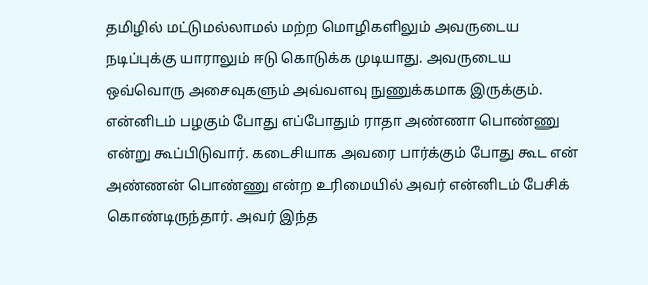தமிழில் மட்டுமல்லாமல் மற்ற மொழிகளிலும் அவருடைய நடிப்புக்கு யாராலும் ஈடு கொடுக்க முடியாது. அவருடைய ஒவ்வொரு அசைவுகளும் அவ்வளவு நுணுக்கமாக இருக்கும்.
என்னிடம் பழகும் போது எப்போதும் ராதா அண்ணா பொண்ணு என்று கூப்பிடுவார். கடைசியாக அவரை பார்க்கும் போது கூட என் அண்ணன் பொண்ணு என்ற உரிமையில் அவர் என்னிடம் பேசிக் கொண்டிருந்தார். அவர் இந்த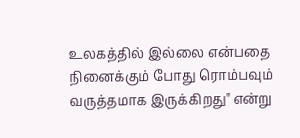உலகத்தில் இல்லை என்பதை நினைக்கும் போது ரொம்பவும் வருத்தமாக இருக்கிறது" என்று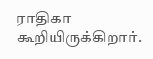ராதிகா கூறியிருக்கிறார்.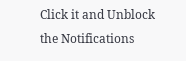Click it and Unblock the Notifications